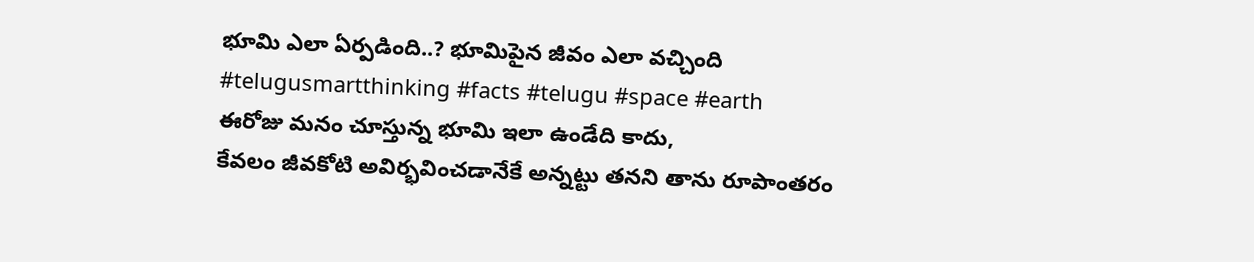భూమి ఎలా ఏర్పడింది..? భూమిపైన జీవం ఎలా వచ్చింది #telugusmartthinking #facts #telugu #space #earth
ఈరోజు మనం చూస్తున్న భూమి ఇలా ఉండేది కాదు,
కేవలం జీవకోటి అవిర్భవించడానేకే అన్నట్టు తనని తాను రూపాంతరం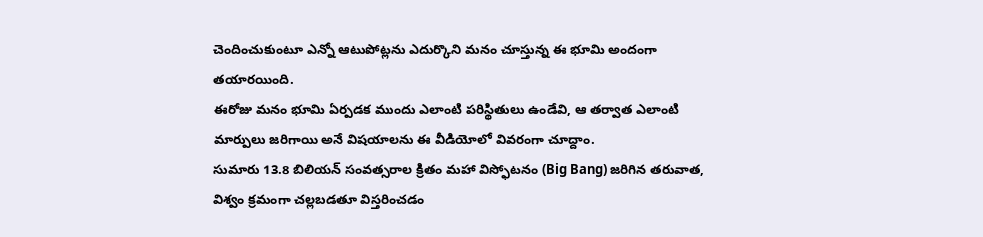చెందించుకుంటూ ఎన్నో ఆటుపోట్లను ఎదుర్కొని మనం చూస్తున్న ఈ భూమి అందంగా తయారయింది.
ఈరోజు మనం భూమి ఏర్పడక ముందు ఎలాంటి పరిస్థితులు ఉండేవి, ఆ తర్వాత ఎలాంటి మార్పులు జరిగాయి అనే విషయాలను ఈ వీడియోలో వివరంగా చూద్దాం.
సుమారు 13.8 బిలియన్ సంవత్సరాల క్రితం మహా విస్ఫోటనం (Big Bang) జరిగిన తరువాత, విశ్వం క్రమంగా చల్లబడతూ విస్తరించడం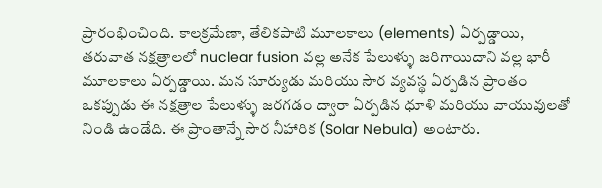ప్రారంభించింది. కాలక్రమేణా, తేలికపాటి మూలకాలు (elements) ఏర్పడ్డాయి, తరువాత నక్షత్రాలలో nuclear fusion వల్ల అనేక పేలుళ్ళు జరిగాయిదాని వల్ల భారీ మూలకాలు ఏర్పడ్డాయి. మన సూర్యుడు మరియు సౌర వ్యవస్థ ఏర్పడిన ప్రాంతం ఒకప్పుడు ఈ నక్షత్రాల పేలుళ్ళు జరగడం ద్వారా ఏర్పడిన ధూళి మరియు వాయువులతో నిండి ఉండేది. ఈ ప్రాంతాన్నే సౌర నీహారిక (Solar Nebula) అంటారు.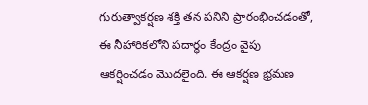గురుత్వాకర్షణ శక్తి తన పనిని ప్రారంభించడంతో, ఈ నీహారికలోని పదార్థం కేంద్రం వైపు ఆకర్షించడం మొదలైంది. ఈ ఆకర్షణ భ్రమణ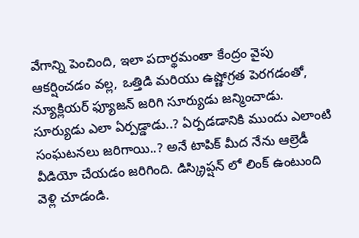వేగాన్ని పెంచింది, ఇలా పదార్థమంతా కేంద్రం వైపు ఆకర్షించడం వల్ల, ఒత్తిడి మరియు ఉష్ణోగ్రత పెరగడంతో, న్యూక్లియర్ ఫ్యూజన్ జరిగి సూర్యుడు జన్మించాడు.
సూర్యుడు ఎలా ఏర్పడ్డాడు..? ఏర్పడడానికి ముందు ఎలాంటి సంఘటనలు జరిగాయి..? అనే టాపిక్ మీద నేను ఆల్రెడీ వీడియో చేయడం జరిగింది. డిస్క్రిప్షన్ లో లింక్ ఉంటుంది వెళ్లి చూడండి.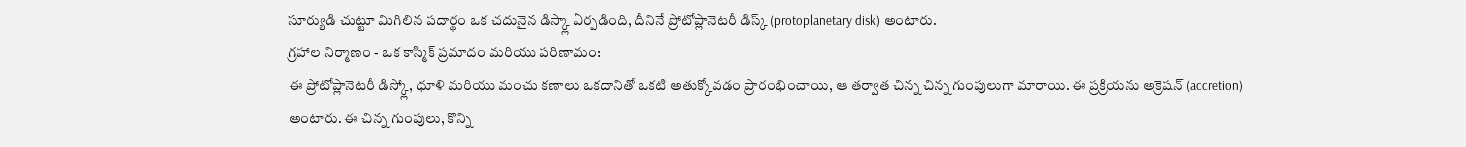సూర్యుడి చుట్టూ మిగిలిన పదార్థం ఒక చదునైన డిస్క్లా ఏర్పడింది, దీనినే ప్రోటోప్లానెటరీ డిస్క్ (protoplanetary disk) అంటారు.
గ్రహాల నిర్మాణం - ఒక కాస్మిక్ ప్రమాదం మరియు పరిణామం:
ఈ ప్రోటోప్లానెటరీ డిస్క్లో, ధూళి మరియు మంచు కణాలు ఒకదానితో ఒకటి అతుక్కోవడం ప్రారంభించాయి, ఆ తర్వాత చిన్న చిన్న గుంపులుగా మారాయి. ఈ ప్రక్రియను అక్రెషన్ (accretion) అంటారు. ఈ చిన్న గుంపులు, కొన్ని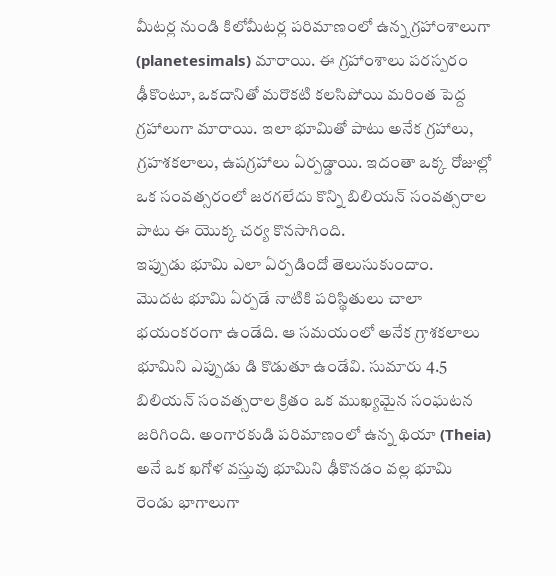మీటర్ల నుండి కిలోమీటర్ల పరిమాణంలో ఉన్న గ్రహాంశాలుగా (planetesimals) మారాయి. ఈ గ్రహాంశాలు పరస్పరం ఢీకొంటూ, ఒకదానితో మరొకటి కలసిపోయి మరింత పెద్ద గ్రహాలుగా మారాయి. ఇలా భూమితో పాటు అనేక గ్రహాలు, గ్రహశకలాలు, ఉపగ్రహాలు ఏర్పడ్డాయి. ఇదంతా ఒక్క రోజుల్లో ఒక సంవత్సరంలో జరగలేదు కొన్ని బిలియన్ సంవత్సరాల పాటు ఈ యొక్క చర్య కొనసాగింది.
ఇప్పుడు భూమి ఎలా ఏర్పడిందో తెలుసుకుందాం.
మొదట భూమి ఏర్పడే నాటికి పరిస్థితులు చాలా భయంకరంగా ఉండేది. ఆ సమయంలో అనేక గ్రాశకలాలు భూమిని ఎప్పుడు డి కొడుతూ ఉండేవి. సుమారు 4.5 బిలియన్ సంవత్సరాల క్రితం ఒక ముఖ్యమైన సంఘటన జరిగింది. అంగారకుడి పరిమాణంలో ఉన్న థియా (Theia) అనే ఒక ఖగోళ వస్తువు భూమిని ఢీకొనడం వల్ల భూమి రెండు భాగాలుగా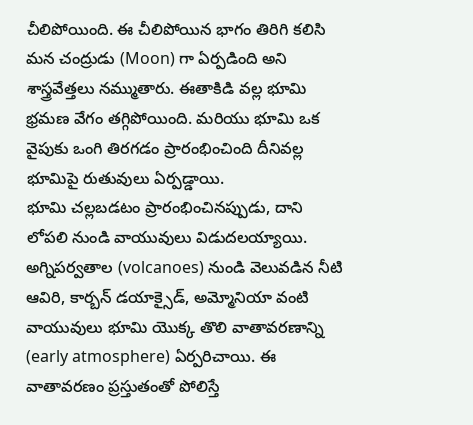చీలిపోయింది. ఈ చీలిపోయిన భాగం తిరిగి కలిసి మన చంద్రుడు (Moon) గా ఏర్పడింది అని శాస్త్రవేత్తలు నమ్ముతారు. ఈతాకిడి వల్ల భూమి భ్రమణ వేగం తగ్గిపోయింది. మరియు భూమి ఒక వైపుకు ఒంగి తిరగడం ప్రారంభించింది దీనివల్ల భూమిపై రుతువులు ఏర్పడ్డాయి.
భూమి చల్లబడటం ప్రారంభించినప్పుడు, దాని లోపలి నుండి వాయువులు విడుదలయ్యాయి. అగ్నిపర్వతాల (volcanoes) నుండి వెలువడిన నీటి ఆవిరి, కార్బన్ డయాక్సైడ్, అమ్మోనియా వంటి వాయువులు భూమి యొక్క తొలి వాతావరణాన్ని (early atmosphere) ఏర్పరిచాయి. ఈ వాతావరణం ప్రస్తుతంతో పోలిస్తే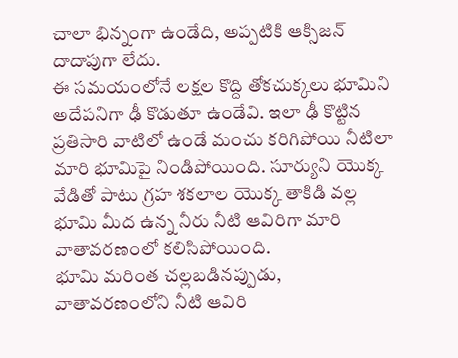చాలా భిన్నంగా ఉండేది, అప్పటికి ఆక్సిజన్ దాదాపుగా లేదు.
ఈ సమయంలోనే లక్షల కొద్ది తోకచుక్కలు భూమిని అదేపనిగా ఢీ కొడుతూ ఉండేవి. ఇలా ఢీ కొట్టిన ప్రతిసారి వాటిలో ఉండే మంచు కరిగిపోయి నీటిలా మారి భూమిపై నిండిపోయింది. సూర్యుని యొక్క వేడితో పాటు గ్రహ శకలాల యొక్క తాకిడి వల్ల భూమి మీద ఉన్న నీరు నీటి ఆవిరిగా మారి వాతావరణంలో కలిసిపోయింది.
భూమి మరింత చల్లబడినప్పుడు, వాతావరణంలోని నీటి ఆవిరి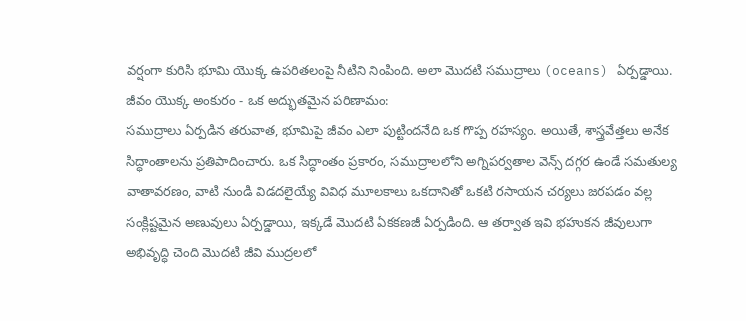వర్షంగా కురిసి భూమి యొక్క ఉపరితలంపై నీటిని నింపింది. అలా మొదటి సముద్రాలు (oceans) ఏర్పడ్డాయి.
జీవం యొక్క అంకురం - ఒక అద్భుతమైన పరిణామం:
సముద్రాలు ఏర్పడిన తరువాత, భూమిపై జీవం ఎలా పుట్టిందనేది ఒక గొప్ప రహస్యం. అయితే, శాస్త్రవేత్తలు అనేక సిద్ధాంతాలను ప్రతిపాదించారు. ఒక సిద్ధాంతం ప్రకారం, సముద్రాలలోని అగ్నిపర్వతాల వెన్స్ దగ్గర ఉండే సమతుల్య వాతావరణం, వాటి నుండి విడదలైయ్యే వివిధ మూలకాలు ఒకదానితో ఒకటి రసాయన చర్యలు జరపడం వల్ల సంక్లిష్టమైన అణువులు ఏర్పడ్డాయి, ఇక్కడే మొదటి ఏకకణజీ ఏర్పడింది. ఆ తర్వాత ఇవి భహుకన జీవులుగా అభివృద్ధి చెంది మొదటి జీవి ముద్రలలో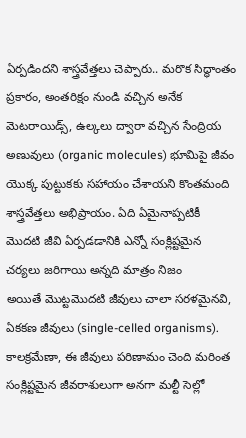ఏర్పడిందని శాస్త్రవేత్తలు చెప్పారు.. మరొక సిద్ధాంతం ప్రకారం, అంతరిక్షం నుండి వచ్చిన అనేక మెటరాయిడ్స్, ఉల్కలు ద్వారా వచ్చిన సేంద్రియ అణువులు (organic molecules) భూమిపై జీవం యొక్క పుట్టుకకు సహాయం చేశాయని కొంతమంది శాస్త్రవేత్తలు అభిప్రాయం. ఏది ఏమైనాప్పటికీ మొదటి జీవి ఏర్పడడానికి ఎన్నో సంక్లిష్టమైన చర్యలు జరిగాయి అన్నది మాత్రం నిజం
అయితే మొట్టమొదటి జీవులు చాలా సరళమైనవి, ఏకకణ జీవులు (single-celled organisms). కాలక్రమేణా, ఈ జీవులు పరిణామం చెంది మరింత సంక్లిష్టమైన జీవరాశులుగా అనగా మల్టీ సెల్లో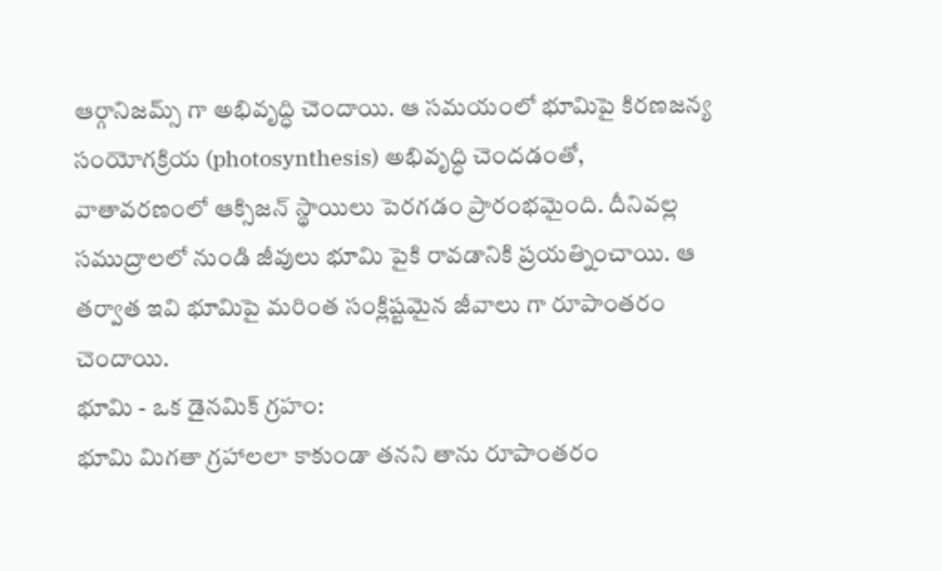ఆర్గానిజమ్స్ గా అభివృద్ధి చెందాయి. ఆ సమయంలో భూమిపై కిరణజన్య సంయోగక్రియ (photosynthesis) అభివృద్ధి చెందడంతో, వాతావరణంలో ఆక్సిజన్ స్థాయిలు పెరగడం ప్రారంభమైంది. దీనివల్ల సముద్రాలలో నుండి జీవులు భూమి పైకి రావడానికి ప్రయత్నించాయి. ఆ తర్వాత ఇవి భూమిపై మరింత సంక్లిష్టమైన జీవాలు గా రూపాంతరం చెందాయి.
భూమి - ఒక డైనమిక్ గ్రహం:
భూమి మిగతా గ్రహాలలా కాకుండా తనని తాను రూపాంతరం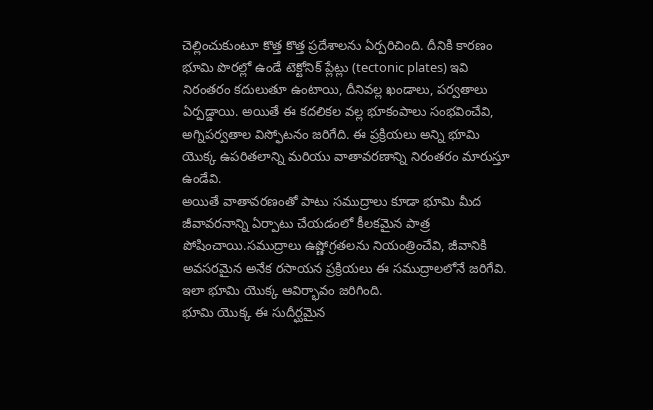చెల్లించుకుంటూ కొత్త కొత్త ప్రదేశాలను ఏర్పరిచింది. దీనికి కారణం భూమి పొరల్లో ఉండే టెక్టోనిక్ ప్లేట్లు (tectonic plates) ఇవి నిరంతరం కదులుతూ ఉంటాయి, దీనివల్ల ఖండాలు, పర్వతాలు ఏర్పడ్డాయి. అయితే ఈ కదలికల వల్ల భూకంపాలు సంభవించేవి, అగ్నిపర్వతాల విస్ఫోటనం జరిగేది. ఈ ప్రక్రియలు అన్ని భూమి యొక్క ఉపరితలాన్ని మరియు వాతావరణాన్ని నిరంతరం మారుస్తూ ఉండేవి.
అయితే వాతావరణంతో పాటు సముద్రాలు కూడా భూమి మీద జీవావరనాన్ని ఏర్పాటు చేయడంలో కీలకమైన పాత్ర పోషించాయి.సముద్రాలు ఉష్ణోగ్రతలను నియంత్రించేవి, జీవానికి అవసరమైన అనేక రసాయన ప్రక్రియలు ఈ సముద్రాలలోనే జరిగేవి. ఇలా భూమి యొక్క ఆవిర్భావం జరిగింది.
భూమి యొక్క ఈ సుదీర్ఘమైన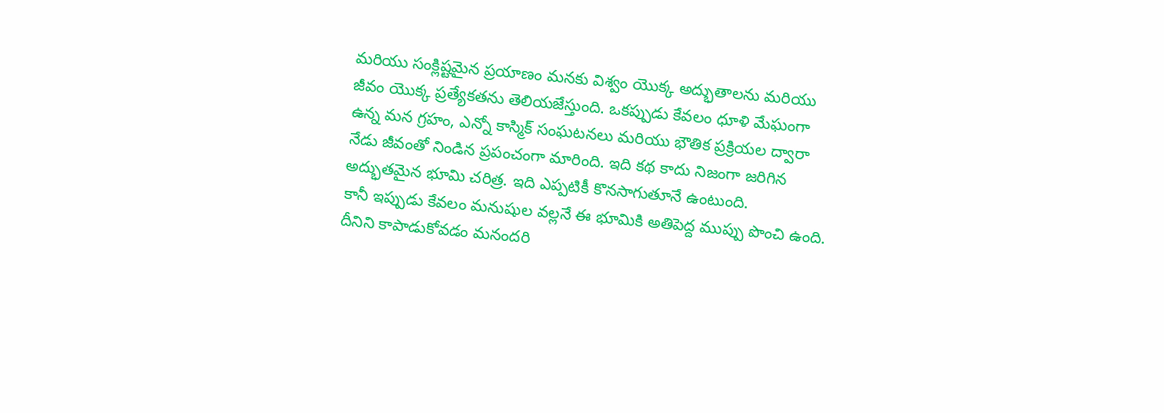మరియు సంక్లిష్టమైన ప్రయాణం మనకు విశ్వం యొక్క అద్భుతాలను మరియు జీవం యొక్క ప్రత్యేకతను తెలియజేస్తుంది. ఒకప్పుడు కేవలం ధూళి మేఘంగా ఉన్న మన గ్రహం, ఎన్నో కాస్మిక్ సంఘటనలు మరియు భౌతిక ప్రక్రియల ద్వారా నేడు జీవంతో నిండిన ప్రపంచంగా మారింది. ఇది కథ కాదు నిజంగా జరిగిన అద్భుతమైన భూమి చరిత్ర. ఇది ఎప్పటికీ కొనసాగుతూనే ఉంటుంది.
కానీ ఇప్పుడు కేవలం మనుషుల వల్లనే ఈ భూమికి అతిపెద్ద ముప్పు పొంచి ఉంది. దీనిని కాపాడుకోవడం మనందరి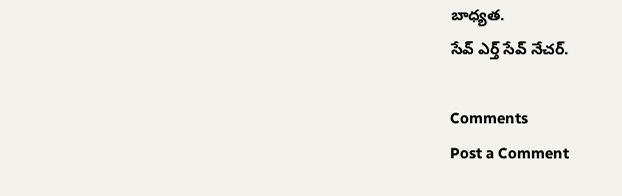బాధ్యత.
సేవ్ ఎర్త్ సేవ్ నేచర్.

Comments
Post a Comment